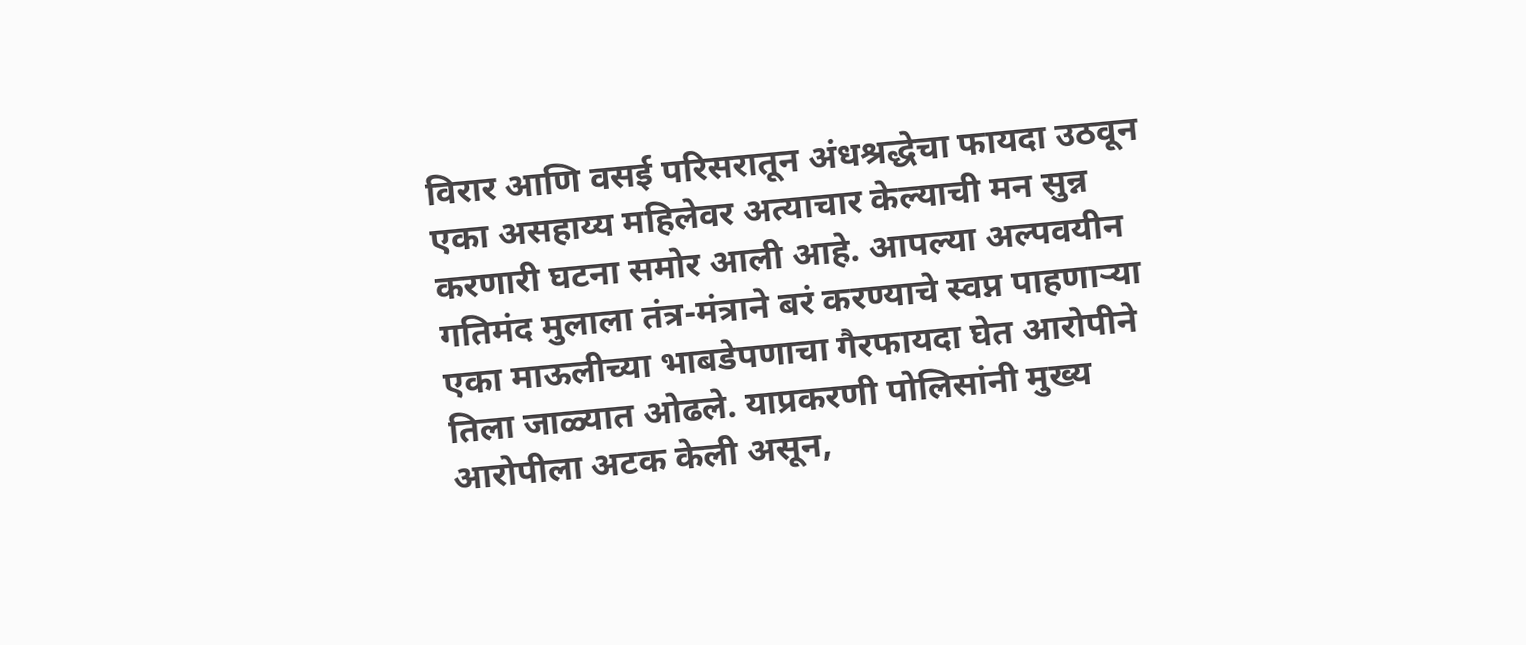विरार आणि वसई परिसरातून अंधश्रद्धेचा फायदा उठवून एका असहाय्य महिलेवर अत्याचार केल्याची मन सुन्न करणारी घटना समोर आली आहे. आपल्या अल्पवयीन गतिमंद मुलाला तंत्र-मंत्राने बरं करण्याचे स्वप्न पाहणाऱ्या एका माऊलीच्या भाबडेपणाचा गैरफायदा घेत आरोपीने तिला जाळ्यात ओढले. याप्रकरणी पोलिसांनी मुख्य आरोपीला अटक केली असून,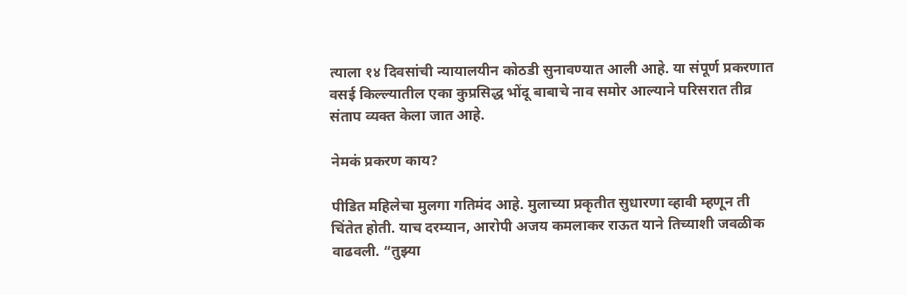त्याला १४ दिवसांची न्यायालयीन कोठडी सुनावण्यात आली आहे. या संपूर्ण प्रकरणात वसई किल्ल्यातील एका कुप्रसिद्ध भोंदू बाबाचे नाव समोर आल्याने परिसरात तीव्र संताप व्यक्त केला जात आहे.

नेमकं प्रकरण काय?

पीडित महिलेचा मुलगा गतिमंद आहे. मुलाच्या प्रकृतीत सुधारणा व्हावी म्हणून ती चिंतेत होती. याच दरम्यान, आरोपी अजय कमलाकर राऊत याने तिच्याशी जवळीक वाढवली. “तुझ्या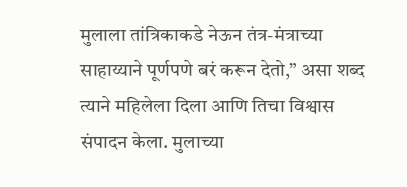मुलाला तांत्रिकाकडे नेऊन तंत्र-मंत्राच्या साहाय्याने पूर्णपणे बरं करून देतो,” असा शब्द त्याने महिलेला दिला आणि तिचा विश्वास संपादन केला. मुलाच्या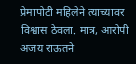प्रेमापोटी महिलेने त्याच्यावर विश्वास ठेवला. मात्र, आरोपी अजय राऊतने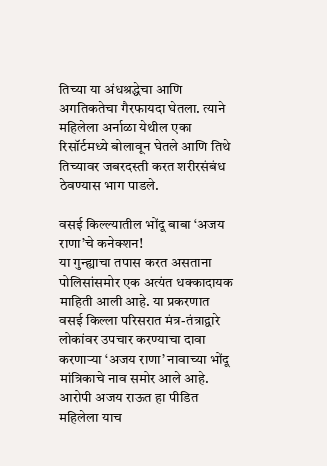तिच्या या अंधश्रद्धेचा आणि अगतिकतेचा गैरफायदा घेतला. त्याने महिलेला अर्नाळा येथील एका रिसॉर्टमध्ये बोलावून घेतले आणि तिथे तिच्यावर जबरदस्ती करत शरीरसंबंध ठेवण्यास भाग पाडले.

वसई किल्ल्यातील भोंदू बाबा ‘अजय राणा’चे कनेक्शन!
या गुन्ह्याचा तपास करत असताना पोलिसांसमोर एक अत्यंत धक्कादायक माहिती आली आहे. या प्रकरणात वसई किल्ला परिसरात मंत्र-तंत्राद्वारे लोकांवर उपचार करण्याचा दावा करणाऱ्या ‘अजय राणा’ नावाच्या भोंदू मांत्रिकाचे नाव समोर आले आहे. आरोपी अजय राऊत हा पीडित महिलेला याच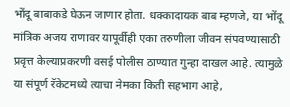भोंदू बाबाकडे घेऊन जाणार होता. धक्कादायक बाब म्हणजे, या भोंदू मांत्रिक अजय राणावर यापूर्वीही एका तरुणीला जीवन संपवण्यासाठी प्रवृत्त केल्याप्रकरणी वसई पोलीस ठाण्यात गुन्हा दाखल आहे. त्यामुळे या संपूर्ण रॅकेटमध्ये त्याचा नेमका किती सहभाग आहे,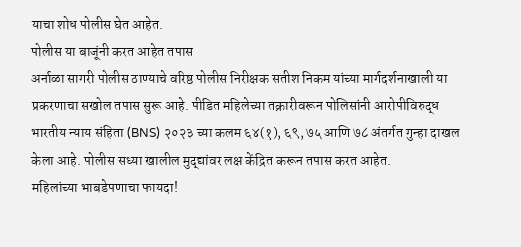याचा शोध पोलीस घेत आहेत.
पोलीस या बाजूंनी करत आहेत तपास
अर्नाळा सागरी पोलीस ठाण्याचे वरिष्ठ पोलीस निरीक्षक सतीश निकम यांच्या मार्गदर्शनाखाली या प्रकरणाचा सखोल तपास सुरू आहे. पीडित महिलेच्या तक्रारीवरून पोलिसांनी आरोपीविरुद्ध भारतीय न्याय संहिता (BNS) २०२३ च्या कलम ६४(१), ६९, ७५ आणि ७८ अंतर्गत गुन्हा दाखल केला आहे. पोलीस सध्या खालील मुद्द्यांवर लक्ष केंद्रित करून तपास करत आहेत.
महिलांच्या भाबडेपणाचा फायदा!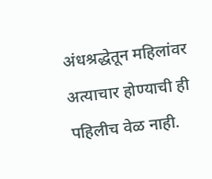अंधश्रद्धेतून महिलांवर अत्याचार होण्याची ही पहिलीच वेळ नाही.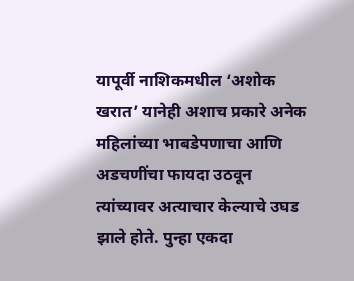यापूर्वी नाशिकमधील ‘अशोक खरात’ यानेही अशाच प्रकारे अनेक महिलांच्या भाबडेपणाचा आणि अडचणींचा फायदा उठवून त्यांच्यावर अत्याचार केल्याचे उघड झाले होते. पुन्हा एकदा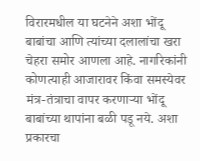विरारमधील या घटनेने अशा भोंदू बाबांचा आणि त्यांच्या दलालांचा खरा चेहरा समोर आणला आहे. नागरिकांनी कोणत्याही आजारावर किंवा समस्येवर मंत्र-तंत्राचा वापर करणाऱ्या भोंदू बाबांच्या थापांना बळी पडू नये. अशा प्रकारचा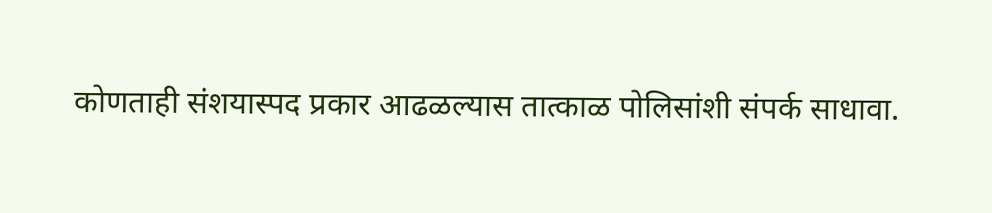कोणताही संशयास्पद प्रकार आढळल्यास तात्काळ पोलिसांशी संपर्क साधावा.